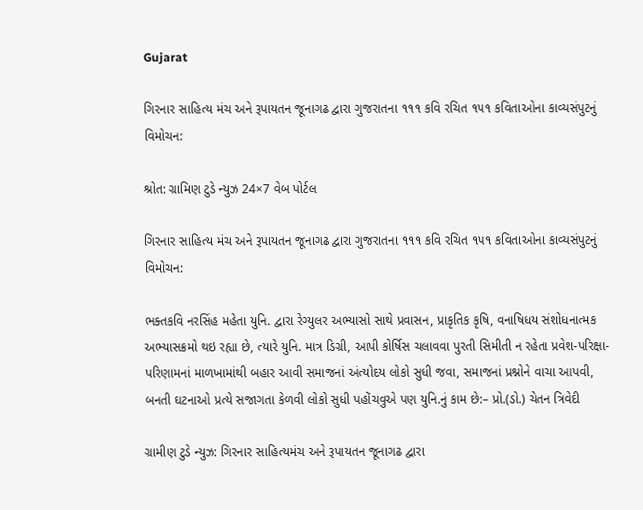Gujarat

ગિરનાર સાહિત્ય મંચ અને રૂપાયતન જૂનાગઢ દ્વારા ગુજરાતના ૧૧૧ કવિ રચિત ૧૫૧ કવિતાઓના કાવ્યસંપુટનું વિમોચન:

શ્રોત: ગ્રામિણ ટુડે ન્યુઝ 24×7 વેબ પોર્ટલ

ગિરનાર સાહિત્ય મંચ અને રૂપાયતન જૂનાગઢ દ્વારા ગુજરાતના ૧૧૧ કવિ રચિત ૧૫૧ કવિતાઓના કાવ્યસંપુટનું વિમોચન:

ભક્તકવિ નરસિંહ મહેતા યુનિ. દ્વારા રેગ્યુલર અભ્યાસો સાથે પ્રવાસન, પ્રાકૃતિક કૃષિ, વનાષિધય સંશોધનાત્મક અભ્યાસક્રમો થઇ રહ્યા છે, ત્યારે યુનિ. માત્ર ડિગ્રી, આપી કોર્ષિસ ચલાવવા પુરતી સિમીતી ન રહેતા પ્રવેશ-પરિક્ષા-પરિણામનાં માળખામાંથી બહાર આવી સમાજનાં અંત્યોદય લોકો સુધી જવા, સમાજનાં પ્રશ્નોને વાચા આપવી, બનતી ઘટનાઓ પ્રત્યે સજાગતા કેળવી લોકો સુધી પહોંચવુએ પણ યુનિ.નું કામ છે:– પ્રો.(ડો.) ચેતન ત્રિવેદી

ગ્રામીણ ટુડે ન્યુઝ: ગિરનાર સાહિત્યમંચ અને રૂપાયતન જૂનાગઢ દ્વારા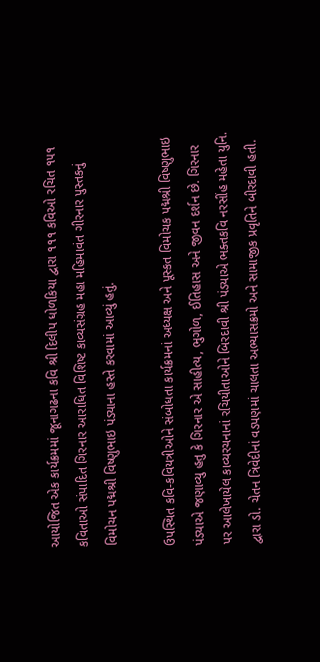આયોજિત એક કાર્યક્રમમાં જૂનાગઢના કવિ શ્રી દિલીપ ધોળકિયા દ્વારા ૧૧૧ કવિઓ રચિત ૧૫૧ કવિતાઓ સંપાદિત ગિરનાર આરાધિત વિશિષ્ટ કાવ્યસંગ્રહ મહા મહિમાવંત ગીરનાર પુસ્તકનું વિમોચન પદ્મશ્રી વિષ્ણુભાઇ પંડ્યાના હસ્તે કરવામાં આવ્યું હતું.

ઉપસ્થિત કવિ-કવિયત્રીઓને સંબોધતા કાર્યક્રમનાં અધ્યક્ષ અને પૂસ્કત વિમોચક પદ્મશ્રી વિષ્ણુભાઇ પંડ્યાએ જણાવ્યુ હતુ કે ગિરનાર એ સાહીત્ય, ભુગોળ, ઈતિહાસ અને જીવન દર્શન છે. ગિરનાર પર આલેખાયેલ કાવ્યરચનાનાં રચિયીતાઓને બિરદાવી શ્રી પંડયાએ ભક્તકવિ નરસીંહ મહેતા યુનિ. દ્વારા ડો. ચેતન ત્રિવેદીનાં વડપણમાં ચાલતા અભ્યાસક્રમો અને સામાજીક પ્રવૃતિને બીરદાવી હતી.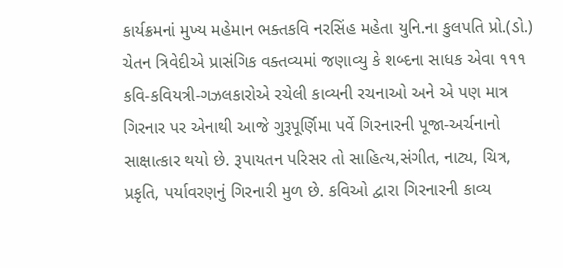કાર્યક્રમનાં મુખ્ય મહેમાન ભક્તકવિ નરસિંહ મહેતા યુનિ.ના કુલપતિ પ્રો.(ડો.) ચેતન ત્રિવેદીએ પ્રાસંગિક વક્તવ્યમાં જણાવ્યુ કે શબ્દના સાધક એવા ૧૧૧ કવિ-કવિયત્રી-ગઝલકારોએ રચેલી કાવ્યની રચનાઓ અને એ પણ માત્ર ગિરનાર પર એનાથી આજે ગુરૂપૂર્ણિમા પર્વે ગિરનારની પૂજા-અર્ચનાનો સાક્ષાત્કાર થયો છે. રૂપાયતન પરિસર તો સાહિત્ય,સંગીત, નાટ્ય, ચિત્ર, પ્રકૃતિ, પર્યાવરણનું ગિરનારી મુળ છે. કવિઓ દ્વારા ગિરનારની કાવ્ય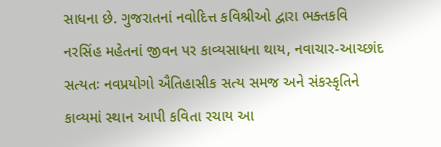સાધના છે. ગુજરાતનાં નવોદિત્ત કવિશ્રીઓ દ્વારા ભક્તકવિ નરસિંહ મહેતનાં જીવન પર કાવ્યસાધના થાય, નવાચાર-આચ્છાંદ સત્યતઃ નવપ્રયોગો ઐતિહાસીક સત્ય સમજ અને સંકસ્કૃતિને કાવ્યમાં સ્થાન આપી કવિતા રચાય આ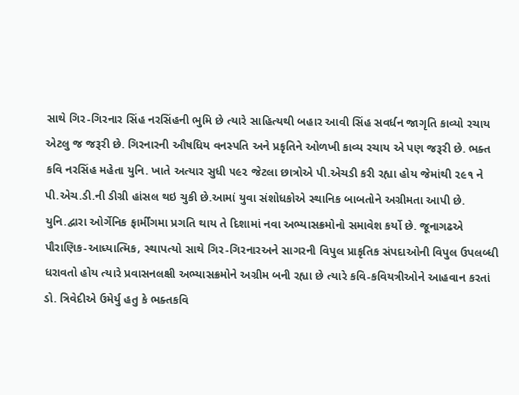સાથે ગિર-ગિરનાર સિંહ નરસિંહની ભુમિ છે ત્યારે સાહિત્યથી બહાર આવી સિંહ સવર્ધન જાગૃતિ કાવ્યો રચાય એટલુ જ જરૂરી છે. ગિરનારની ઔષધિય વનસ્પતિ અને પ્રકૃતિને ઓળખી કાવ્ય રચાય એ પણ જરૂરી છે. ભક્ત કવિ નરસિંહ મહેતા યુનિ. ખાતે અત્યાર સુધી ૫૯૨ જેટલા છાત્રોએ પી.એચડી કરી રહ્યા હોય જેમાંથી ૨૯૧ ને પી.એચ.ડી.ની ડીગ્રી હાંસલ થઇ ચુકી છે.આમાં યુવા સંશોધકોએ સ્થાનિક બાબતોને અગ્રીમતા આપી છે. યુનિ.દ્વારા ઓર્ગેનિક ફાર્મીંગમા પ્રગતિ થાય તે દિશામાં નવા અભ્યાસક્રમોનો સમાવેશ કર્યો છે. જૂનાગઢએ પૌરાણિક-આધ્યાત્મિક, સ્થાપત્યો સાથે ગિર-ગિરનારઅને સાગરની વિપુલ પ્રાકૃતિક સંપદાઓની વિપુલ ઉપલબ્ધી ધરાવતો હોય ત્યારે પ્રવાસનલક્ષી અભ્યાસક્રમોને અગ્રીમ બની રહ્યા છે ત્યારે કવિ-કવિયત્રીઓને આહવાન કરતાં ડો. ત્રિવેદીએ ઉમેર્યુ હતુ કે ભક્તકવિ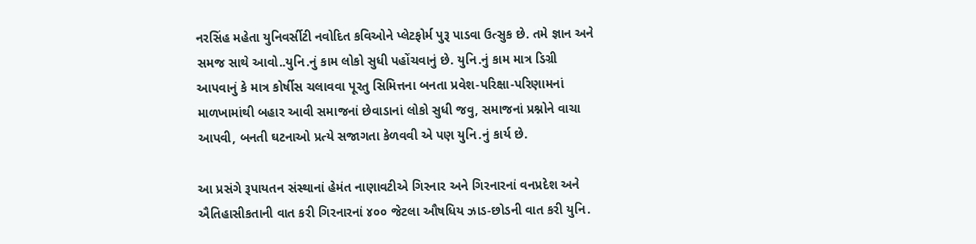નરસિંહ મહેતા યુનિવર્સીટી નવોદિત કવિઓને પ્લેટફોર્મ પુરૂ પાડવા ઉત્સુક છે. તમે જ્ઞાન અને સમજ સાથે આવો..યુનિ.નું કામ લોકો સુધી પહોંચવાનું છે. યુનિ.નું કામ માત્ર ડિગ્રી આપવાનું કે માત્ર કોર્ષીસ ચલાવવા પૂરતુ સિમિત્તના બનતા પ્રવેશ-પરિક્ષા-પરિણામનાં માળખામાંથી બહાર આવી સમાજનાં છેવાડાનાં લોકો સુધી જવુ, સમાજનાં પ્રશ્નોને વાચા આપવી, બનતી ઘટનાઓ પ્રત્યે સજાગતા કેળવવી એ પણ યુનિ.નું કાર્ય છે.

આ પ્રસંગે રૂપાયતન સંસ્થાનાં હેમંત નાણાવટીએ ગિરનાર અને ગિરનારનાં વનપ્રદેશ અને ઐતિહાસીકતાની વાત કરી ગિરનારનાં ૪૦૦ જેટલા ઔષધિય ઝાડ-છોડની વાત કરી યુનિ.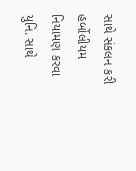સાથે સંકલન કરી હર્બોલીયમ નિયામણ કરવા યુનિ. સાથે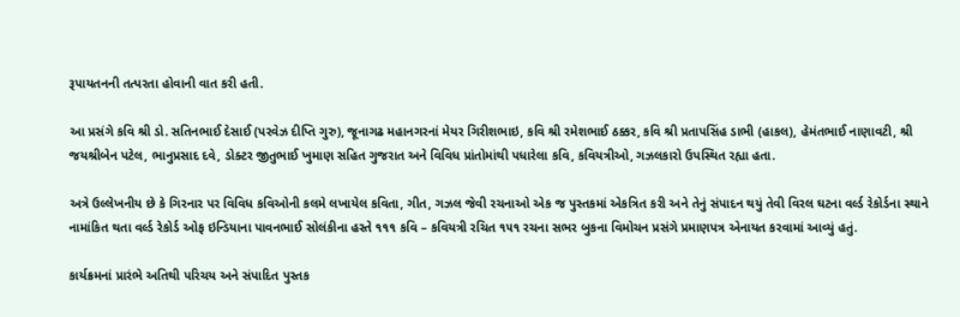રૂપાયતનની તત્પરતા હોવાની વાત કરી હતી.

આ પ્રસંગે કવિ શ્રી ડો. સતિનભાઈ દેસાઈ (પરવેઝ દીપ્તિ ગુરુ), જૂનાગઢ મહાનગરનાં મેયર ગિરીશભાઇ, કવિ શ્રી રમેશભાઈ ઠક્કર, કવિ શ્રી પ્રતાપસિંહ ડાભી (હાકલ), હેમંતભાઈ નાણાવટી, શ્રી જયશ્રીબેન પટેલ, ભાનુપ્રસાદ દવે, ડોક્ટર જીતુભાઈ ખુમાણ સહિત ગુજરાત અને વિવિધ પ્રાંતોમાંથી પધારેલા કવિ, કવિયત્રીઓ, ગઝલકારો ઉપસ્થિત રહ્યા હતા.

અત્રે ઉલ્લેખનીય છે કે ગિરનાર પર વિવિધ કવિઓની કલમે લખાયેલ કવિતા, ગીત, ગઝલ જેવી રચનાઓ એક જ પુસ્તકમાં એકત્રિત કરી અને તેનું સંપાદન થયું તેવી વિરલ ઘટના વર્લ્ડ રેકોર્ડના સ્થાને નામાંકિત થતા વર્લ્ડ રેકોર્ડ ઓફ ઇન્ડિયાના પાવનભાઈ સોલંકીના હસ્તે ૧૧૧ કવિ – કવિયત્રી રચિત ૧૫૧ રચના સભર બુકના વિમોચન પ્રસંગે પ્રમાણપત્ર એનાયત કરવામાં આવ્યું હતું.

કાર્યક્રમનાં પ્રારંભે અતિથી પરિચય અને સંપાદિત પુસ્તક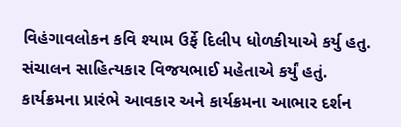વિહંગાવલોકન કવિ શ્યામ ઉર્ફે દિલીપ ધોળકીયાએ કર્યુ હતુ. સંચાલન સાહિત્યકાર વિજયભાઈ મહેતાએ કર્યું હતું. કાર્યક્રમના પ્રારંભે આવકાર અને કાર્યક્રમના આભાર દર્શન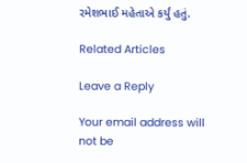રમેશભાઈ મહેતાએ કર્યું હતું.

Related Articles

Leave a Reply

Your email address will not be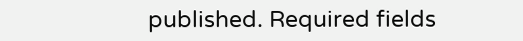published. Required fields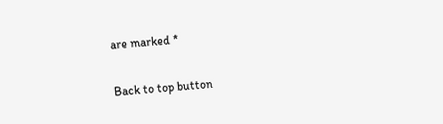are marked *

Back to top button